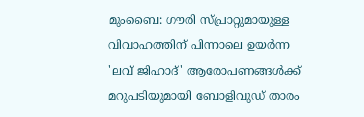മുംബൈ: ഗൗരി സ്പ്രാറ്റുമായുള്ള വിവാഹത്തിന് പിന്നാലെ ഉയർന്ന 'ലവ് ജിഹാദ്' ആരോപണങ്ങൾക്ക് മറുപടിയുമായി ബോളിവുഡ് താരം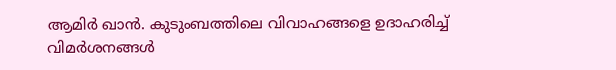ആമിർ ഖാൻ. കുടുംബത്തിലെ വിവാഹങ്ങളെ ഉദാഹരിച്ച് വിമർശനങ്ങൾ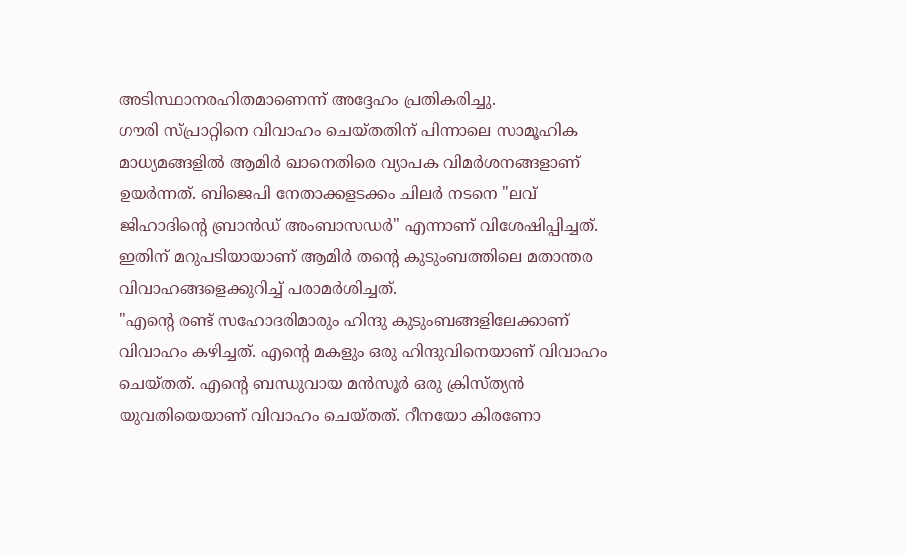അടിസ്ഥാനരഹിതമാണെന്ന് അദ്ദേഹം പ്രതികരിച്ചു.
ഗൗരി സ്പ്രാറ്റിനെ വിവാഹം ചെയ്തതിന് പിന്നാലെ സാമൂഹിക മാധ്യമങ്ങളിൽ ആമിർ ഖാനെതിരെ വ്യാപക വിമർശനങ്ങളാണ് ഉയർന്നത്. ബിജെപി നേതാക്കളടക്കം ചിലർ നടനെ "ലവ് ജിഹാദിന്റെ ബ്രാൻഡ് അംബാസഡർ" എന്നാണ് വിശേഷിപ്പിച്ചത്. ഇതിന് മറുപടിയായാണ് ആമിർ തന്റെ കുടുംബത്തിലെ മതാന്തര വിവാഹങ്ങളെക്കുറിച്ച് പരാമർശിച്ചത്.
"എന്റെ രണ്ട് സഹോദരിമാരും ഹിന്ദു കുടുംബങ്ങളിലേക്കാണ് വിവാഹം കഴിച്ചത്. എന്റെ മകളും ഒരു ഹിന്ദുവിനെയാണ് വിവാഹം ചെയ്തത്. എന്റെ ബന്ധുവായ മൻസൂർ ഒരു ക്രിസ്ത്യൻ യുവതിയെയാണ് വിവാഹം ചെയ്തത്. റീനയോ കിരണോ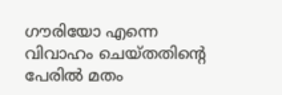ഗൗരിയോ എന്നെ വിവാഹം ചെയ്തതിന്റെ പേരിൽ മതം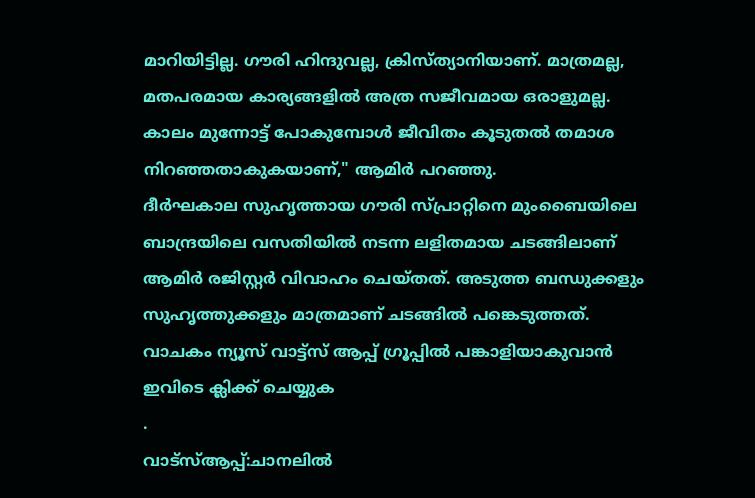മാറിയിട്ടില്ല. ഗൗരി ഹിന്ദുവല്ല, ക്രിസ്ത്യാനിയാണ്. മാത്രമല്ല, മതപരമായ കാര്യങ്ങളിൽ അത്ര സജീവമായ ഒരാളുമല്ല. കാലം മുന്നോട്ട് പോകുമ്പോൾ ജീവിതം കൂടുതൽ തമാശ നിറഞ്ഞതാകുകയാണ്," ആമിർ പറഞ്ഞു.
ദീർഘകാല സുഹൃത്തായ ഗൗരി സ്പ്രാറ്റിനെ മുംബൈയിലെ ബാന്ദ്രയിലെ വസതിയിൽ നടന്ന ലളിതമായ ചടങ്ങിലാണ് ആമിർ രജിസ്റ്റർ വിവാഹം ചെയ്തത്. അടുത്ത ബന്ധുക്കളും സുഹൃത്തുക്കളും മാത്രമാണ് ചടങ്ങിൽ പങ്കെടുത്തത്.
വാചകം ന്യൂസ് വാട്ട്സ് ആപ്പ് ഗ്രൂപ്പിൽ പങ്കാളിയാകുവാൻ
ഇവിടെ ക്ലിക്ക് ചെയ്യുക
.
വാട്സ്ആപ്പ്:ചാനലിൽ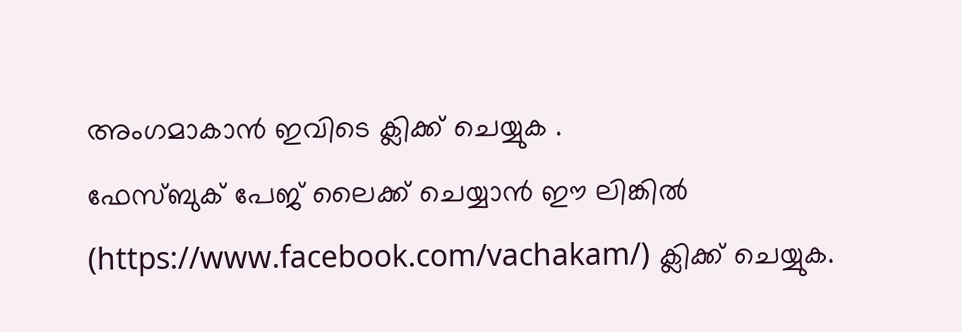അംഗമാകാൻ ഇവിടെ ക്ലിക്ക് ചെയ്യുക .
ഫേസ്ബുക് പേജ് ലൈക്ക് ചെയ്യാൻ ഈ ലിങ്കിൽ (https://www.facebook.com/vachakam/) ക്ലിക്ക് ചെയ്യുക.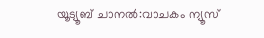യൂട്യൂബ് ചാനൽ:വാചകം ന്യൂസ്